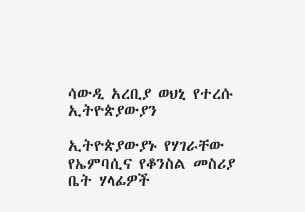ሳውዲ አረቢያ ወህኒ የተረሱ ኢትዮጵያውያን

ኢትዮጵያውያኑ የሃገራቸው የኤምባሲና የቆንስል መስሪያ ቤት ሃላፊዎች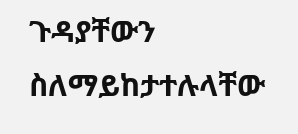ጉዳያቸውን ስለማይከታተሉላቸው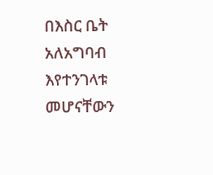በእስር ቤት አለአግባብ እየተንገላቱ መሆናቸውን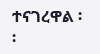ተናገረዋል ፡፡